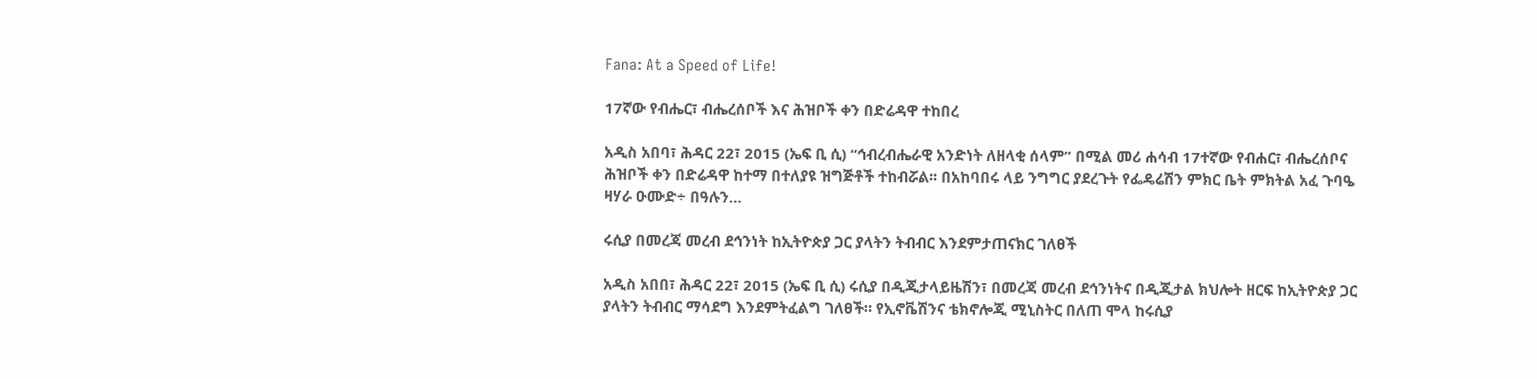Fana: At a Speed of Life!

17ኛው የብሔር፣ ብሔረሰቦች እና ሕዝቦች ቀን በድሬዳዋ ተከበረ

አዲስ አበባ፣ ሕዳር 22፣ 2015 (ኤፍ ቢ ሲ) “ኅብረብሔራዊ አንድነት ለዘላቂ ሰላም” በሚል መሪ ሐሳብ 17ተኛው የብሐር፣ ብሔረሰቦና ሕዝቦች ቀን በድሬዳዋ ከተማ በተለያዩ ዝግጅቶች ተከብሯል፡፡ በአከባበሩ ላይ ንግግር ያደረጉት የፌዴሬሽን ምክር ቤት ምክትል አፈ ጉባዔ ዛሃራ ዑሙድ÷ በዓሉን…

ሩሲያ በመረጃ መረብ ደኅንነት ከኢትዮጵያ ጋር ያላትን ትብብር እንደምታጠናክር ገለፀች

አዲስ አበበ፣ ሕዳር 22፣ 2015 (ኤፍ ቢ ሲ) ሩሲያ በዲጂታላይዜሽን፣ በመረጃ መረብ ደኅንነትና በዲጂታል ክህሎት ዘርፍ ከኢትዮጵያ ጋር ያላትን ትብብር ማሳደግ እንደምትፈልግ ገለፀች። የኢኖቬሽንና ቴክኖሎጂ ሚኒስትር በለጠ ሞላ ከሩሲያ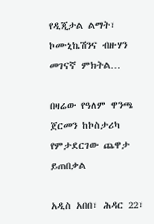የዲጂታል ልማት፣ ኮሙኒኬሽንና ብዙሃን መገናኛ ምክትል…

በዛሬው የዓለም ዋንጫ ጀርመን ከኮስታሪካ የምታደርገው ጨዋታ ይጠበቃል

አዲስ አበበ፣ ሕዳር 22፣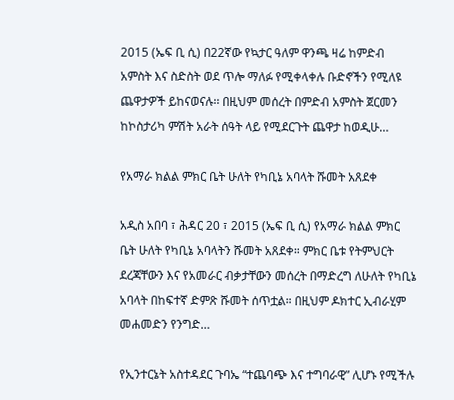2015 (ኤፍ ቢ ሲ) በ22ኛው የኳታር ዓለም ዋንጫ ዛሬ ከምድብ አምስት እና ስድስት ወደ ጥሎ ማለፉ የሚቀላቀሉ ቡድኖችን የሚለዩ ጨዋታዎች ይከናወናሉ፡፡ በዚህም መሰረት በምድብ አምስት ጀርመን ከኮስታሪካ ምሽት አራት ሰዓት ላይ የሚደርጉት ጨዋታ ከወዲሁ…

የአማራ ክልል ምክር ቤት ሁለት የካቢኔ አባላት ሹመት አጸደቀ

አዲስ አበባ ፣ ሕዳር 20 ፣ 2015 (ኤፍ ቢ ሲ) የአማራ ክልል ምክር ቤት ሁለት የካቢኔ አባላትን ሹመት አጸደቀ። ምክር ቤቱ የትምህርት ደረጃቸውን እና የአመራር ብቃታቸውን መሰረት በማድረግ ለሁለት የካቢኔ አባላት በከፍተኛ ድምጽ ሹመት ሰጥቷል። በዚህም ዶክተር ኢብራሂም መሐመድን የንግድ…

የኢንተርኔት አስተዳደር ጉባኤ “ተጨባጭ እና ተግባራዊ” ሊሆኑ የሚችሉ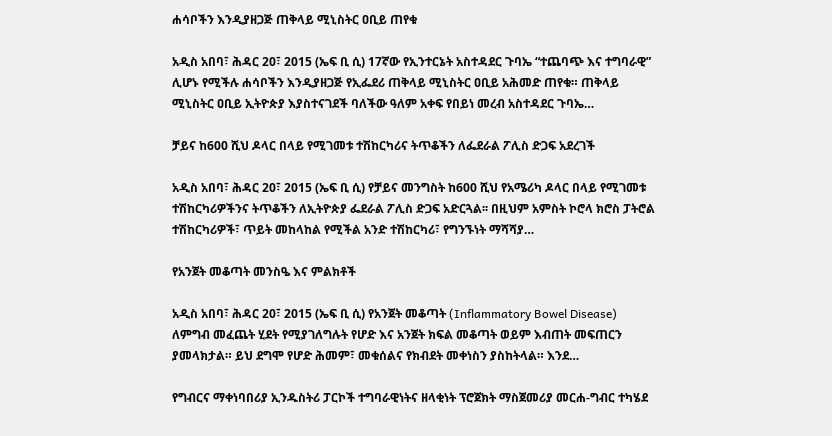ሐሳቦችን እንዲያዘጋጅ ጠቅላይ ሚኒስትር ዐቢይ ጠየቁ

አዲስ አበባ፣ ሕዳር 20፣ 2015 (ኤፍ ቢ ሲ) 17ኛው የኢንተርኔት አስተዳደር ጉባኤ “ተጨባጭ እና ተግባራዊ” ሊሆኑ የሚችሉ ሐሳቦችን እንዲያዘጋጅ የኢፌደሪ ጠቅላይ ሚኒስትር ዐቢይ አሕመድ ጠየቁ። ጠቅላይ ሚኒስትር ዐቢይ ኢትዮጵያ እያስተናገደች ባለችው ዓለም አቀፍ የበይነ መረብ አስተዳደር ጉባኤ…

ቻይና ከ600 ሺህ ዶላር በላይ የሚገመቱ ተሽከርካሪና ትጥቆችን ለፌደራል ፖሊስ ድጋፍ አደረገች

አዲስ አበባ፣ ሕዳር 20፣ 2015 (ኤፍ ቢ ሲ) የቻይና መንግስት ከ600 ሺህ የአሜሪካ ዶላር በላይ የሚገመቱ ተሽከርካሪዎችንና ትጥቆችን ለኢትዮጵያ ፌደራል ፖሊስ ድጋፍ አድርጓል፡፡ በዚህም አምስት ኮሮላ ክሮስ ፓትሮል ተሽከርካሪዎች፣ ጥይት መከላከል የሚችል አንድ ተሽከርካሪ፣ የግንኙነት ማሻሻያ…

የአንጀት መቆጣት መንስዔ እና ምልክቶች

አዲስ አበባ፣ ሕዳር 20፣ 2015 (ኤፍ ቢ ሲ) የአንጀት መቆጣት (Inflammatory Bowel Disease) ለምግብ መፈጨት ሂደት የሚያገለግሉት የሆድ እና አንጀት ክፍል መቆጣት ወይም እብጠት መፍጠርን ያመላክታል። ይህ ደግሞ የሆድ ሕመም፣ መቁሰልና የክብደት መቀነስን ያስከትላል። እንደ…

የግብርና ማቀነባበሪያ ኢንዱስትሪ ፓርኮች ተግባራዊነትና ዘላቂነት ፕሮጀክት ማስጀመሪያ መርሐ-ግብር ተካሄደ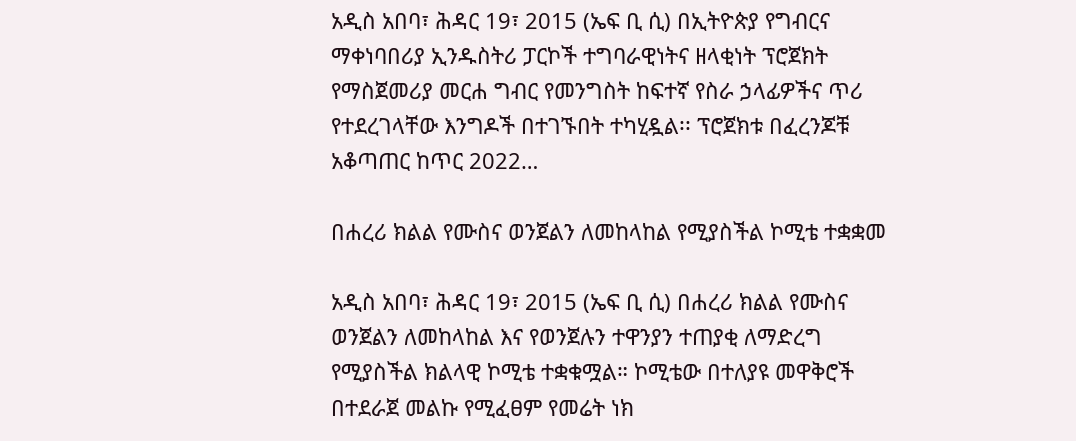አዲስ አበባ፣ ሕዳር 19፣ 2015 (ኤፍ ቢ ሲ) በኢትዮጵያ የግብርና ማቀነባበሪያ ኢንዱስትሪ ፓርኮች ተግባራዊነትና ዘላቂነት ፕሮጀክት የማስጀመሪያ መርሐ ግብር የመንግስት ከፍተኛ የስራ ኃላፊዎችና ጥሪ የተደረገላቸው እንግዶች በተገኙበት ተካሂዷል፡፡ ፕሮጀክቱ በፈረንጆቹ አቆጣጠር ከጥር 2022…

በሐረሪ ክልል የሙስና ወንጀልን ለመከላከል የሚያስችል ኮሚቴ ተቋቋመ

አዲስ አበባ፣ ሕዳር 19፣ 2015 (ኤፍ ቢ ሲ) በሐረሪ ክልል የሙስና ወንጀልን ለመከላከል እና የወንጀሉን ተዋንያን ተጠያቂ ለማድረግ የሚያስችል ክልላዊ ኮሚቴ ተቋቁሟል። ኮሚቴው በተለያዩ መዋቅሮች በተደራጀ መልኩ የሚፈፀም የመሬት ነክ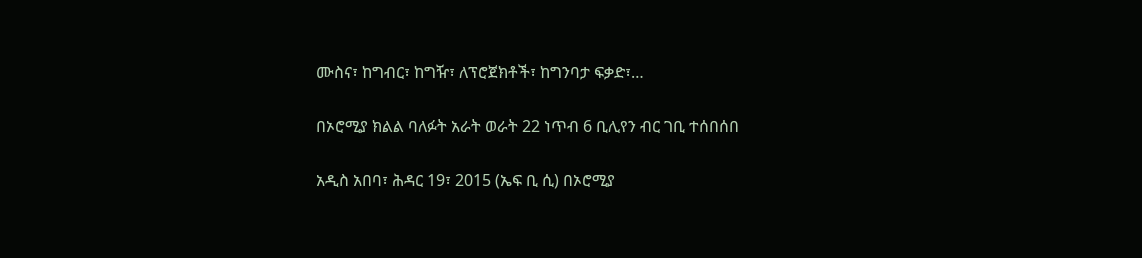ሙስና፣ ከግብር፣ ከግዥ፣ ለፕሮጀክቶች፣ ከግንባታ ፍቃድ፣…

በኦሮሚያ ክልል ባለፉት አራት ወራት 22 ነጥብ 6 ቢሊየን ብር ገቢ ተሰበሰበ

አዲስ አበባ፣ ሕዳር 19፣ 2015 (ኤፍ ቢ ሲ) በኦሮሚያ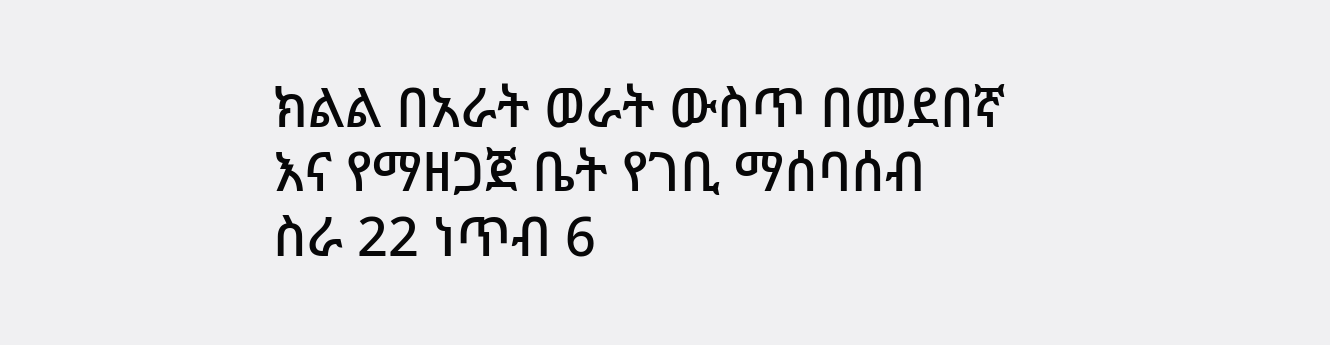ክልል በአራት ወራት ውስጥ በመደበኛ እና የማዘጋጀ ቤት የገቢ ማሰባሰብ ስራ 22 ነጥብ 6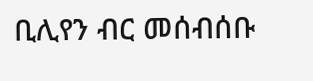ቢሊየን ብር መሰብሰቡ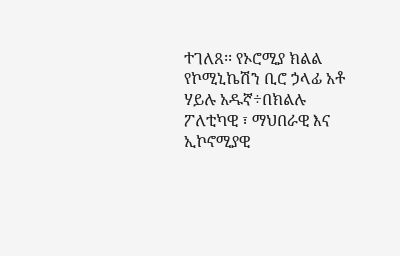ተገለጸ፡፡ የኦሮሚያ ክልል የኮሚኒኬሽን ቢሮ ኃላፊ አቶ ሃይሉ አዱኛ÷በክልሉ ፖለቲካዊ ፣ ማህበራዊ እና ኢኮኖሚያዊ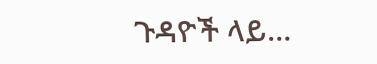ጉዳዮች ላይ…